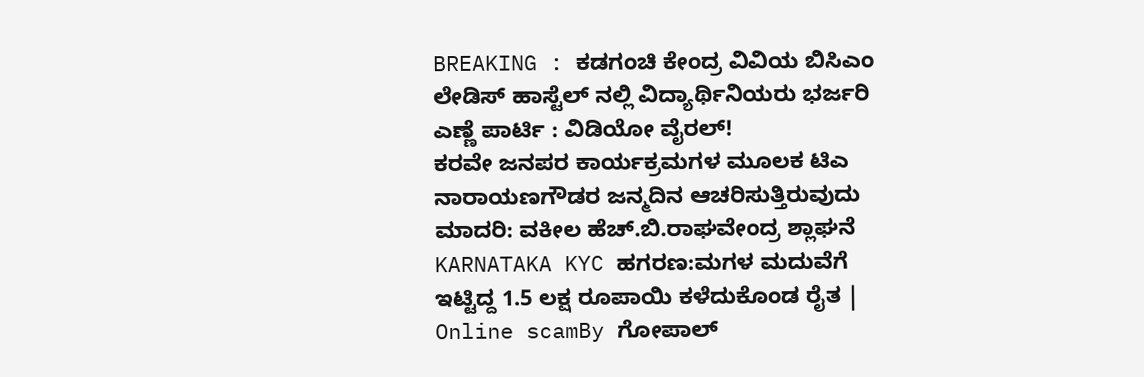BREAKING : ಕಡಗಂಚಿ ಕೇಂದ್ರ ವಿವಿಯ ಬಿಸಿಎಂ ಲೇಡಿಸ್ ಹಾಸ್ಟೆಲ್ ನಲ್ಲಿ ವಿದ್ಯಾರ್ಥಿನಿಯರು ಭರ್ಜರಿ ಎಣ್ಣೆ ಪಾರ್ಟಿ : ವಿಡಿಯೋ ವೈರಲ್!
ಕರವೇ ಜನಪರ ಕಾರ್ಯಕ್ರಮಗಳ ಮೂಲಕ ಟಿಎ ನಾರಾಯಣಗೌಡರ ಜನ್ಮದಿನ ಆಚರಿಸುತ್ತಿರುವುದು ಮಾದರಿ: ವಕೀಲ ಹೆಚ್.ಬಿ.ರಾಘವೇಂದ್ರ ಶ್ಲಾಘನೆ
KARNATAKA KYC ಹಗರಣ:ಮಗಳ ಮದುವೆಗೆ ಇಟ್ಟಿದ್ದ 1.5 ಲಕ್ಷ ರೂಪಾಯಿ ಕಳೆದುಕೊಂಡ ರೈತ | Online scamBy ಗೋಪಾಲ್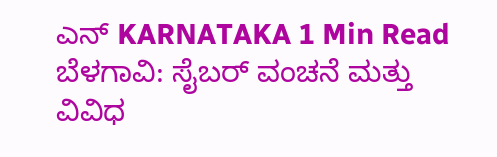ಎನ್ KARNATAKA 1 Min Read ಬೆಳಗಾವಿ: ಸೈಬರ್ ವಂಚನೆ ಮತ್ತು ವಿವಿಧ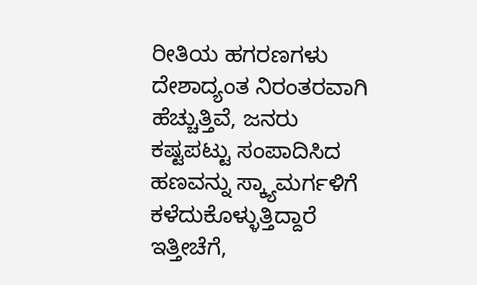ರೀತಿಯ ಹಗರಣಗಳು ದೇಶಾದ್ಯಂತ ನಿರಂತರವಾಗಿ ಹೆಚ್ಚುತ್ತಿವೆ, ಜನರು ಕಷ್ಟಪಟ್ಟು ಸಂಪಾದಿಸಿದ ಹಣವನ್ನು ಸ್ಕ್ಯಾಮರ್ಗಳಿಗೆ ಕಳೆದುಕೊಳ್ಳುತ್ತಿದ್ದಾರೆ ಇತ್ತೀಚೆಗೆ,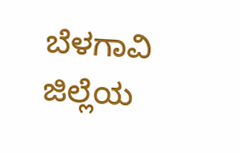ಬೆಳಗಾವಿ ಜಿಲ್ಲೆಯ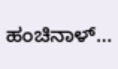ಹಂಚಿನಾಳ್…